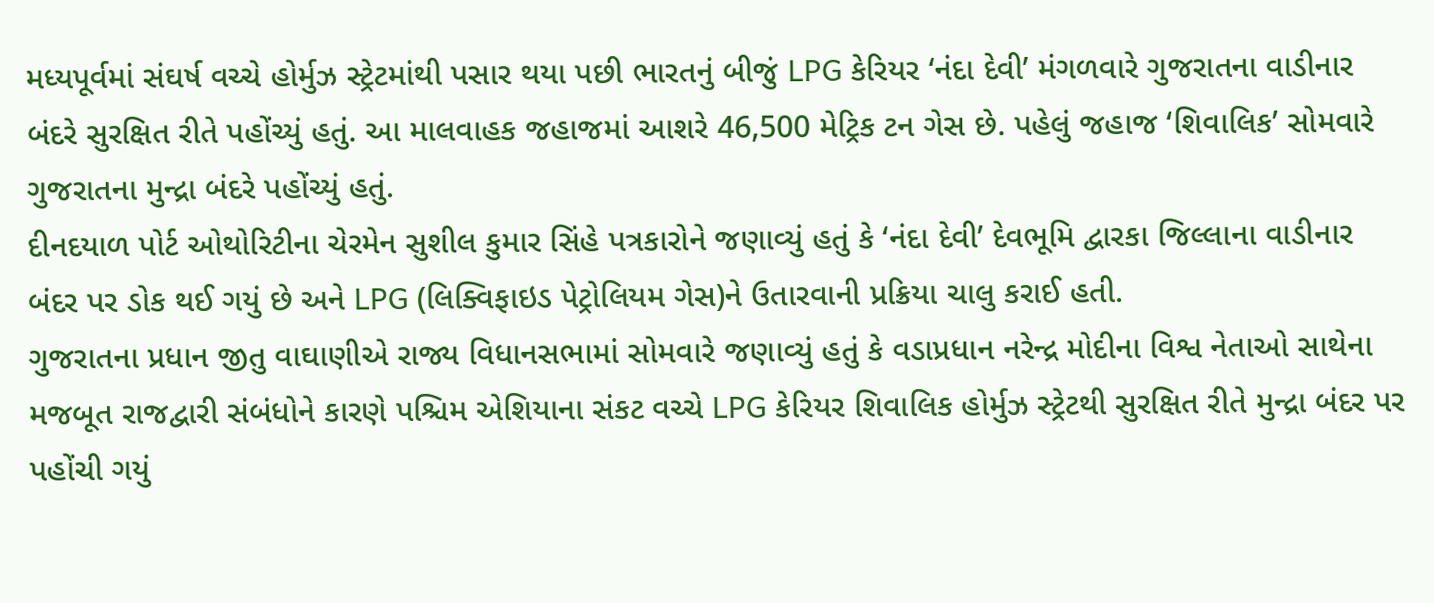મધ્યપૂર્વમાં સંઘર્ષ વચ્ચે હોર્મુઝ સ્ટ્રેટમાંથી પસાર થયા પછી ભારતનું બીજું LPG કેરિયર ‘નંદા દેવી’ મંગળવારે ગુજરાતના વાડીનાર બંદરે સુરક્ષિત રીતે પહોંચ્યું હતું. આ માલવાહક જહાજમાં આશરે 46,500 મેટ્રિક ટન ગેસ છે. પહેલું જહાજ ‘શિવાલિક’ સોમવારે ગુજરાતના મુન્દ્રા બંદરે પહોંચ્યું હતું.
દીનદયાળ પોર્ટ ઓથોરિટીના ચેરમેન સુશીલ કુમાર સિંહે પત્રકારોને જણાવ્યું હતું કે ‘નંદા દેવી’ દેવભૂમિ દ્વારકા જિલ્લાના વાડીનાર બંદર પર ડોક થઈ ગયું છે અને LPG (લિક્વિફાઇડ પેટ્રોલિયમ ગેસ)ને ઉતારવાની પ્રક્રિયા ચાલુ કરાઈ હતી.
ગુજરાતના પ્રધાન જીતુ વાઘાણીએ રાજ્ય વિધાનસભામાં સોમવારે જણાવ્યું હતું કે વડાપ્રધાન નરેન્દ્ર મોદીના વિશ્વ નેતાઓ સાથેના મજબૂત રાજદ્વારી સંબંધોને કારણે પશ્ચિમ એશિયાના સંકટ વચ્ચે LPG કેરિયર શિવાલિક હોર્મુઝ સ્ટ્રેટથી સુરક્ષિત રીતે મુન્દ્રા બંદર પર પહોંચી ગયું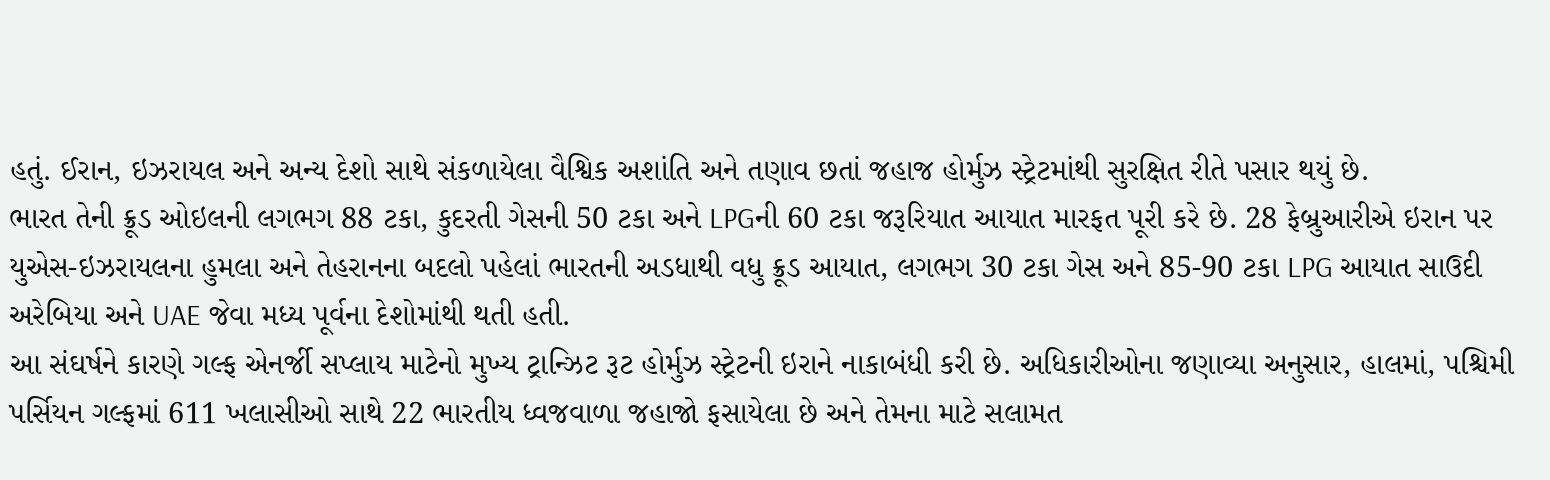હતું. ઈરાન, ઇઝરાયલ અને અન્ય દેશો સાથે સંકળાયેલા વૈશ્વિક અશાંતિ અને તણાવ છતાં જહાજ હોર્મુઝ સ્ટ્રેટમાંથી સુરક્ષિત રીતે પસાર થયું છે.
ભારત તેની ક્રૂડ ઓઇલની લગભગ 88 ટકા, કુદરતી ગેસની 50 ટકા અને LPGની 60 ટકા જરૂરિયાત આયાત મારફત પૂરી કરે છે. 28 ફેબ્રુઆરીએ ઇરાન પર યુએસ-ઇઝરાયલના હુમલા અને તેહરાનના બદલો પહેલાં ભારતની અડધાથી વધુ ક્રૂડ આયાત, લગભગ 30 ટકા ગેસ અને 85-90 ટકા LPG આયાત સાઉદી અરેબિયા અને UAE જેવા મધ્ય પૂર્વના દેશોમાંથી થતી હતી.
આ સંઘર્ષને કારણે ગલ્ફ એનર્જી સપ્લાય માટેનો મુખ્ય ટ્રાન્ઝિટ રૂટ હોર્મુઝ સ્ટ્રેટની ઇરાને નાકાબંધી કરી છે. અધિકારીઓના જણાવ્યા અનુસાર, હાલમાં, પશ્ચિમી પર્સિયન ગલ્ફમાં 611 ખલાસીઓ સાથે 22 ભારતીય ધ્વજવાળા જહાજો ફસાયેલા છે અને તેમના માટે સલામત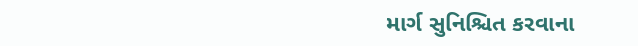માર્ગ સુનિશ્ચિત કરવાના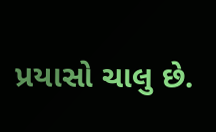પ્રયાસો ચાલુ છે.